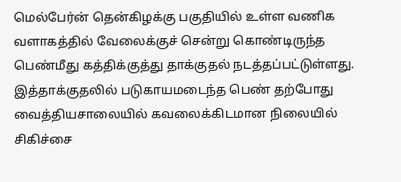மெல்பேர்ன் தென்கிழக்கு பகுதியில் உள்ள வணிக வளாகத்தில் வேலைக்குச் சென்று கொண்டிருந்த பெண்மீது கத்திக்குத்து தாக்குதல் நடத்தப்பட்டுள்ளது.
இத்தாக்குதலில் படுகாயமடைந்த பெண் தற்போது வைத்தியசாலையில் கவலைக்கிடமான நிலையில் சிகிச்சை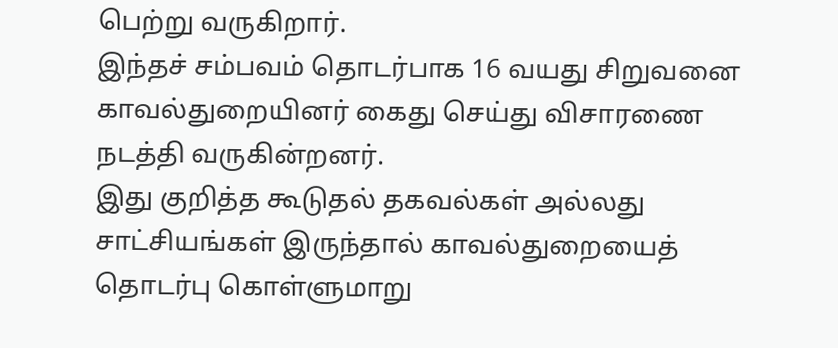பெற்று வருகிறார்.
இந்தச் சம்பவம் தொடர்பாக 16 வயது சிறுவனை காவல்துறையினர் கைது செய்து விசாரணை நடத்தி வருகின்றனர்.
இது குறித்த கூடுதல் தகவல்கள் அல்லது சாட்சியங்கள் இருந்தால் காவல்துறையைத் தொடர்பு கொள்ளுமாறு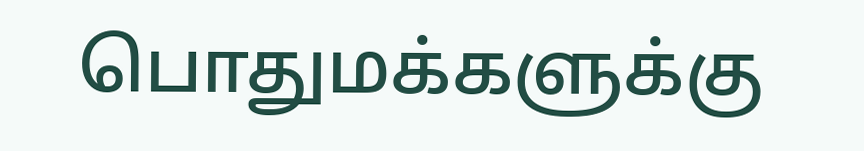பொதுமக்களுக்கு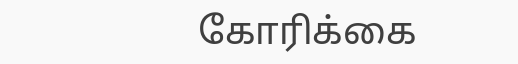கோரிக்கை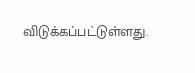விடுக்கப்பட்டுள்ளது.